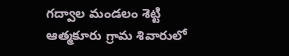గద్వాల మండలం శెట్టి ఆత్మకూరు గ్రామ శివారులో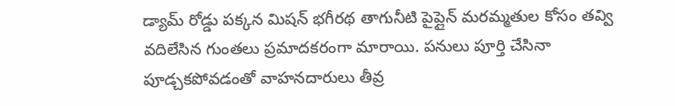డ్యామ్ రోడ్డు పక్కన మిషన్ భగీరథ తాగునీటి పైప్లైన్ మరమ్మతుల కోసం తవ్వి వదిలేసిన గుంతలు ప్రమాదకరంగా మారాయి. పనులు పూర్తి చేసినా పూడ్చకపోవడంతో వాహనదారులు తీవ్ర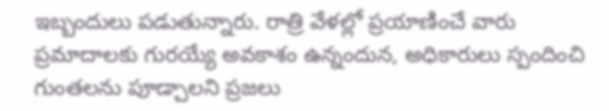ఇబ్బందులు పడుతున్నారు. రాత్రి వేళల్లో ప్రయాణించే వారు ప్రమాదాలకు గురయ్యే అవకాశం ఉన్నందున, అధికారులు స్పందించి గుంతలను పూడ్చాలని ప్రజలు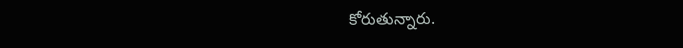కోరుతున్నారు.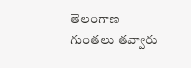తెలంగాణ
గుంతలు తవ్వారు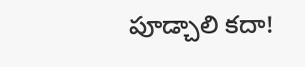పూడ్చాలి కదా!